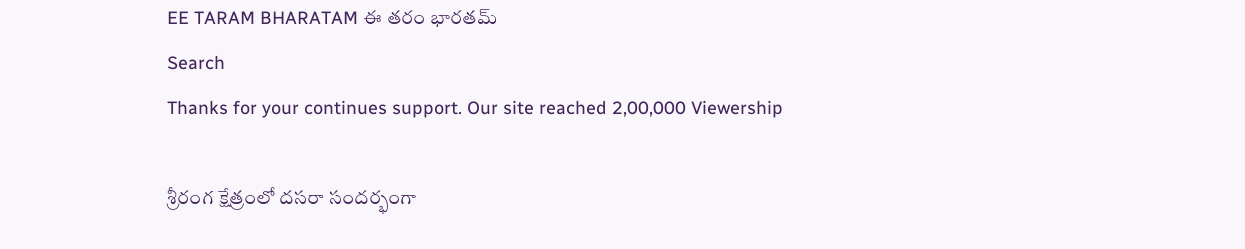EE TARAM BHARATAM ఈ తరం భారతమ్
Search
Thanks for your continues support. Our site reached 2,00,000 Viewership

శ్రీరంగ క్షేత్రంలో దసరా సందర్భంగా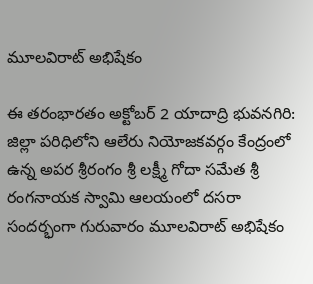మూలవిరాట్ అభిషేకం

ఈ తరంభారతం అక్టోబర్ 2 యాదాద్రి భువనగిరి: జిల్లా పరిధిలోని ఆలేరు నియోజకవర్గం కేంద్రంలో ఉన్న అపర శ్రీరంగం శ్రీ లక్ష్మీ గోదా సమేత శ్రీ రంగనాయక స్వామి ఆలయంలో దసరా సందర్భంగా గురువారం మూలవిరాట్ అభిషేకం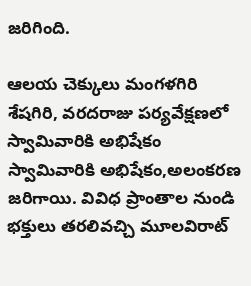జరిగింది.

ఆలయ చెక్కులు మంగళగిరి శేషగిరి, వరదరాజు పర్యవేక్షణలో స్వామివారికి అభిషేకం స్వామివారికి అభిషేకం,అలంకరణ జరిగాయి. వివిధ ప్రాంతాల నుండి భక్తులు తరలివచ్చి మూలవిరాట్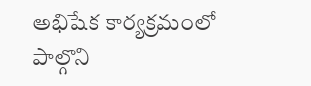అభిషేక కార్యక్రమంలో పాల్గొని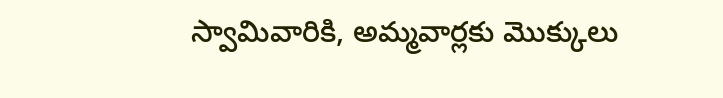స్వామివారికి, అమ్మవార్లకు మొక్కులు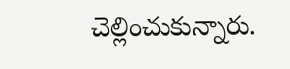చెల్లించుకున్నారు.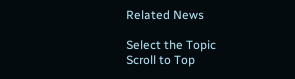Related News

Select the Topic
Scroll to Top